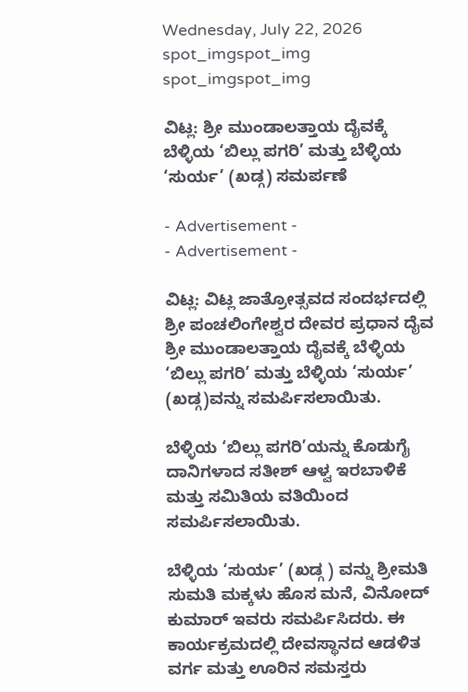Wednesday, July 22, 2026
spot_imgspot_img
spot_imgspot_img

ವಿಟ್ಲ: ಶ್ರೀ ಮುಂಡಾಲತ್ತಾಯ ದೈವಕ್ಕೆ ಬೆಳ್ಳಿಯ ‘ಬಿಲ್ಲು ಪಗರಿ’ ಮತ್ತು ಬೆಳ್ಳಿಯ ‘ಸುರ್ಯ’ (ಖಡ್ಗ) ಸಮರ್ಪಣೆ

- Advertisement -
- Advertisement -

ವಿಟ್ಲ: ವಿಟ್ಲ ಜಾತ್ರೋತ್ಸವದ ಸಂದರ್ಭದಲ್ಲಿ ಶ್ರೀ ಪಂಚಲಿಂಗೇಶ್ವರ ದೇವರ ಪ್ರಧಾನ ದೈವ ಶ್ರೀ ಮುಂಡಾಲತ್ತಾಯ ದೈವಕ್ಕೆ ಬೆಳ್ಳಿಯ ‘ಬಿಲ್ಲು ಪಗರಿ’ ಮತ್ತು ಬೆಳ್ಳಿಯ ‘ಸುರ್ಯ’ (ಖಡ್ಗ)ವನ್ನು ಸಮರ್ಪಿಸಲಾಯಿತು.

ಬೆಳ್ಳಿಯ ‘ಬಿಲ್ಲು ಪಗರಿ’ಯನ್ನು ಕೊಡುಗೈ ದಾನಿಗಳಾದ ಸತೀಶ್ ಆಳ್ವ ಇರಬಾಳಿಕೆ ಮತ್ತು ಸಮಿತಿಯ ವತಿಯಿಂದ ಸಮರ್ಪಿಸಲಾಯಿತು.

ಬೆಳ್ಳಿಯ ‘ಸುರ್ಯ’ (ಖಡ್ಗ ) ವನ್ನು ಶ್ರೀಮತಿ ಸುಮತಿ ಮಕ್ಕಳು ಹೊಸ ಮನೆ, ವಿನೋದ್ ಕುಮಾರ್ ಇವರು ಸಮರ್ಪಿಸಿದರು. ಈ ಕಾರ್ಯಕ್ರಮದಲ್ಲಿ ದೇವಸ್ಥಾನದ ಆಡಳಿತ ವರ್ಗ ಮತ್ತು ಊರಿನ ಸಮಸ್ತರು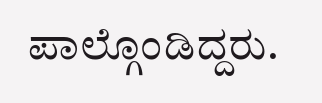ಪಾಲ್ಗೊಂಡಿದ್ದರು.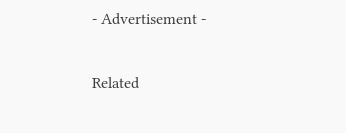- Advertisement -

Related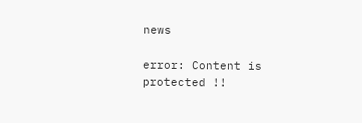news

error: Content is protected !!